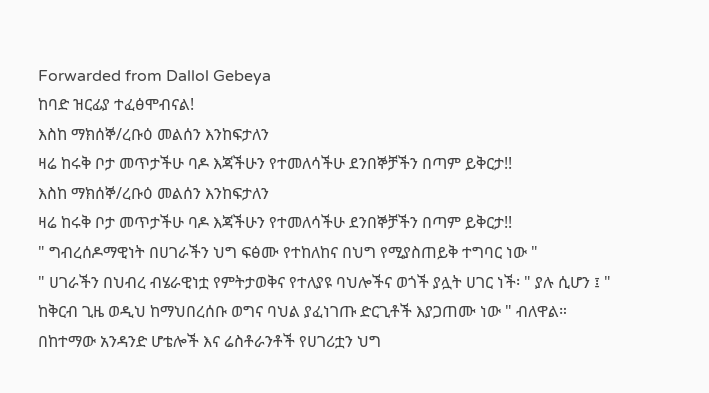Forwarded from Dallol Gebeya
ከባድ ዝርፊያ ተፈፅሞብናል!
እስከ ማክሰኞ/ረቡዕ መልሰን እንከፍታለን
ዛሬ ከሩቅ ቦታ መጥታችሁ ባዶ እጃችሁን የተመለሳችሁ ደንበኞቻችን በጣም ይቅርታ!!
እስከ ማክሰኞ/ረቡዕ መልሰን እንከፍታለን
ዛሬ ከሩቅ ቦታ መጥታችሁ ባዶ እጃችሁን የተመለሳችሁ ደንበኞቻችን በጣም ይቅርታ!!
" ግብረሰዶማዊነት በሀገራችን ህግ ፍፅሙ የተከለከና በህግ የሚያስጠይቅ ተግባር ነው "
" ሀገራችን በህብረ ብሄራዊነቷ የምትታወቅና የተለያዩ ባህሎችና ወጎች ያሏት ሀገር ነች፡ " ያሉ ሲሆን ፤ " ከቅርብ ጊዜ ወዲህ ከማህበረሰቡ ወግና ባህል ያፈነገጡ ድርጊቶች እያጋጠሙ ነው " ብለዋል።
በከተማው አንዳንድ ሆቴሎች እና ሬስቶራንቶች የሀገሪቷን ህግ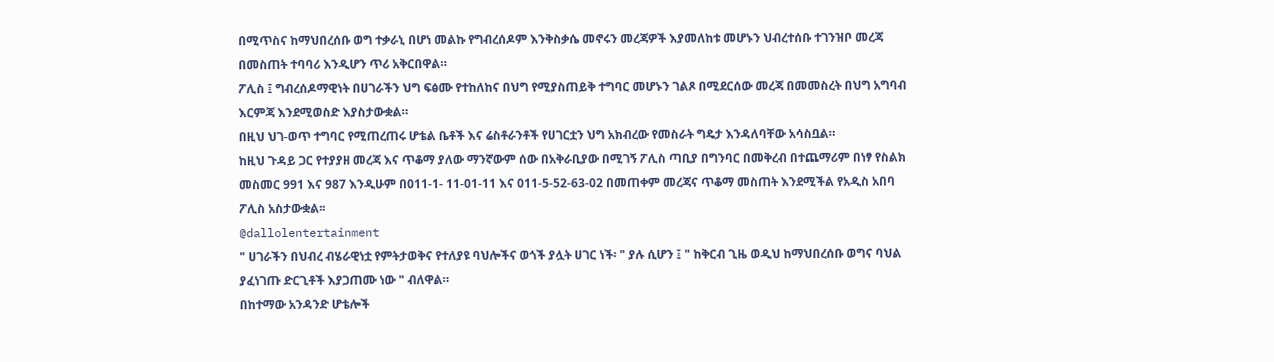በሚጥስና ከማህበረሰቡ ወግ ተቃራኒ በሆነ መልኩ የግብረሰዶም እንቅስቃሴ መኖሩን መረጃዎች እያመለከቱ መሆኑን ህብረተሰቡ ተገንዝቦ መረጃ በመስጠት ተባባሪ እንዲሆን ጥሪ አቅርበዋል።
ፖሊስ ፤ ግብረሰዶማዊነት በሀገራችን ህግ ፍፅሙ የተከለከና በህግ የሚያስጠይቅ ተግባር መሆኑን ገልጾ በሚደርሰው መረጃ በመመስረት በህግ አግባብ እርምጃ እንደሚወስድ እያስታውቋል።
በዚህ ህገ-ወጥ ተግባር የሚጠረጠሩ ሆቴል ቤቶች እና ሬስቶራንቶች የሀገርቷን ህግ አክብረው የመስራት ግዴታ እንዳለባቸው አሳስቧል።
ከዚህ ጉዳይ ጋር የተያያዘ መረጃ እና ጥቆማ ያለው ማንኛውም ሰው በአቅራቢያው በሚገኝ ፖሊስ ጣቢያ በግንባር በመቅረብ በተጨማሪም በነፃ የስልክ መስመር 991 እና 987 እንዲሁም በ011-1- 11-01-11 እና 011-5-52-63-02 በመጠቀም መረጃና ጥቆማ መስጠት እንደሚችል የአዲስ አበባ ፖሊስ አስታውቋል፡፡
@dallolentertainment
" ሀገራችን በህብረ ብሄራዊነቷ የምትታወቅና የተለያዩ ባህሎችና ወጎች ያሏት ሀገር ነች፡ " ያሉ ሲሆን ፤ " ከቅርብ ጊዜ ወዲህ ከማህበረሰቡ ወግና ባህል ያፈነገጡ ድርጊቶች እያጋጠሙ ነው " ብለዋል።
በከተማው አንዳንድ ሆቴሎች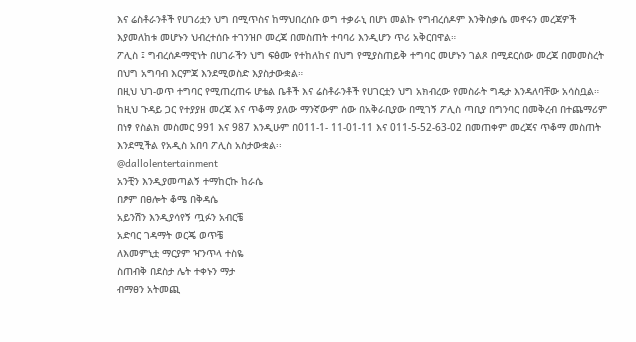እና ሬስቶራንቶች የሀገሪቷን ህግ በሚጥስና ከማህበረሰቡ ወግ ተቃራኒ በሆነ መልኩ የግብረሰዶም እንቅስቃሴ መኖሩን መረጃዎች እያመለከቱ መሆኑን ህብረተሰቡ ተገንዝቦ መረጃ በመስጠት ተባባሪ እንዲሆን ጥሪ አቅርበዋል።
ፖሊስ ፤ ግብረሰዶማዊነት በሀገራችን ህግ ፍፅሙ የተከለከና በህግ የሚያስጠይቅ ተግባር መሆኑን ገልጾ በሚደርሰው መረጃ በመመስረት በህግ አግባብ እርምጃ እንደሚወስድ እያስታውቋል።
በዚህ ህገ-ወጥ ተግባር የሚጠረጠሩ ሆቴል ቤቶች እና ሬስቶራንቶች የሀገርቷን ህግ አክብረው የመስራት ግዴታ እንዳለባቸው አሳስቧል።
ከዚህ ጉዳይ ጋር የተያያዘ መረጃ እና ጥቆማ ያለው ማንኛውም ሰው በአቅራቢያው በሚገኝ ፖሊስ ጣቢያ በግንባር በመቅረብ በተጨማሪም በነፃ የስልክ መስመር 991 እና 987 እንዲሁም በ011-1- 11-01-11 እና 011-5-52-63-02 በመጠቀም መረጃና ጥቆማ መስጠት እንደሚችል የአዲስ አበባ ፖሊስ አስታውቋል፡፡
@dallolentertainment
አንቺን እንዲያመጣልኝ ተማከርኩ ከራሴ
በፆም በፀሎት ቆሜ በቅዳሴ
አይንሽን እንዲያሳየኝ ጧፉን አብርቼ
አድባር ገዳማት ወርጄ ወጥቼ
ለእመምኒቷ ማርያም ዣንጥላ ተስዬ
ስጠብቅ በደስታ ሌት ተቀኑን ማታ
ብማፀን አትመጪ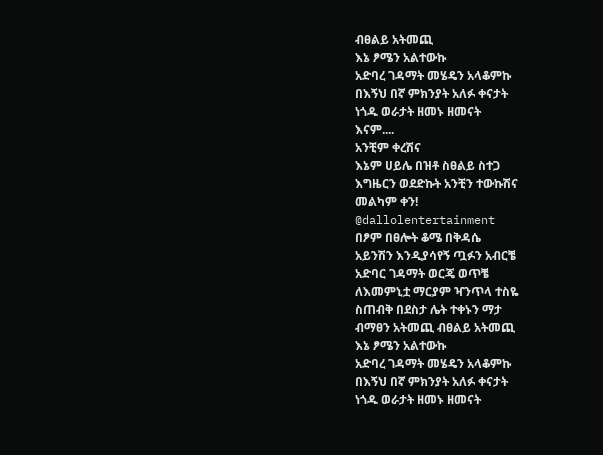ብፀልይ አትመጪ
እኔ ፆሜን አልተውኩ
አድባረ ገዳማት መሄዴን አላቆምኩ
በእኝህ በኛ ምክንያት አለፉ ቀናታት
ነጎዱ ወራታት ዘመኑ ዘመናት
እናም....
አንቺም ቀረሽና
እኔም ሀይሌ በዝቶ ስፀልይ ስተጋ
እግዜርን ወደድኩት አንቺን ተውኩሽና
መልካም ቀን!
@dallolentertainment
በፆም በፀሎት ቆሜ በቅዳሴ
አይንሽን እንዲያሳየኝ ጧፉን አብርቼ
አድባር ገዳማት ወርጄ ወጥቼ
ለእመምኒቷ ማርያም ዣንጥላ ተስዬ
ስጠብቅ በደስታ ሌት ተቀኑን ማታ
ብማፀን አትመጪ ብፀልይ አትመጪ
እኔ ፆሜን አልተውኩ
አድባረ ገዳማት መሄዴን አላቆምኩ
በእኝህ በኛ ምክንያት አለፉ ቀናታት
ነጎዱ ወራታት ዘመኑ ዘመናት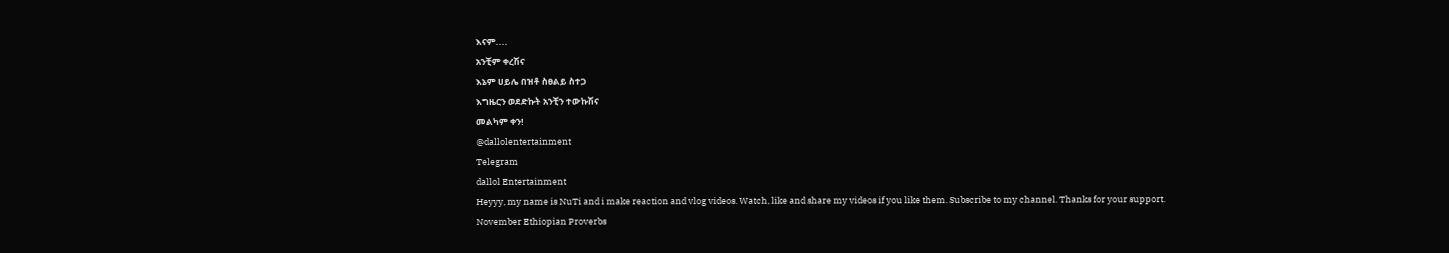እናም....
አንቺም ቀረሽና
እኔም ሀይሌ በዝቶ ስፀልይ ስተጋ
እግዜርን ወደድኩት አንቺን ተውኩሽና
መልካም ቀን!
@dallolentertainment
Telegram
dallol Entertainment
Heyyy, my name is NuTi and i make reaction and vlog videos. Watch, like and share my videos if you like them. Subscribe to my channel. Thanks for your support.
November Ethiopian Proverbs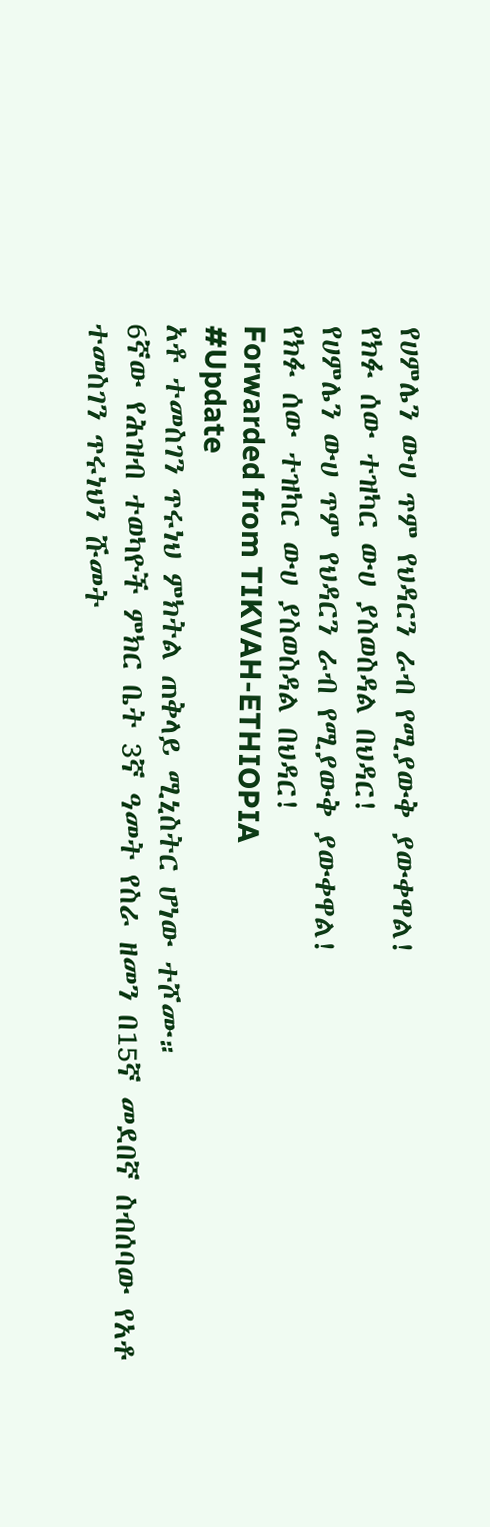የሀምሌን ውሀ ጥም የህዳርን ራብ የሚያውቅ ያውቀዋል!
የክፉ ሰው ተዝካር ውሀ ያስወስዳል በህዳር!
የሀምሌን ውሀ ጥም የህዳርን ራብ የሚያውቅ ያውቀዋል!
የክፉ ሰው ተዝካር ውሀ ያስወስዳል በህዳር!
Forwarded from TIKVAH-ETHIOPIA
#Update
አቶ ተመስገን ጥሩነህ ምክትል ጠቅላይ ሚኒስትር ሆነው ተሾሙ።
6ኛው የሕዝብ ተወካዮች ምክር ቤት 3ኛ ዓመት የስራ ዘመን በ15ኛ መደበኛ ስብሰባው የአቶ ተመስገን ጥሩነህን ሹመት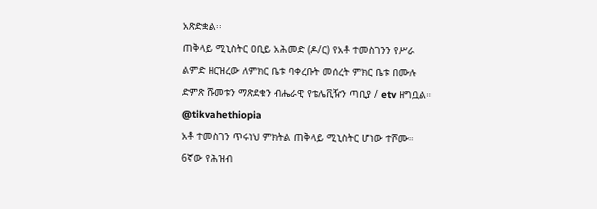አጽድቋል፡፡
ጠቅላይ ሚኒስትር ዐቢይ አሕመድ (ዶ/ር) የአቶ ተመስገንን የሥራ ልምድ ዘርዝረው ለምክር ቤቱ ባቀረቡት መሰረት ምክር ቤቱ በሙሉ ድምጽ ሹመቱን ማጽደቁን ብሔራዊ የቴሌቪዥን ጣቢያ / etv ዘግቧል።
@tikvahethiopia
አቶ ተመስገን ጥሩነህ ምክትል ጠቅላይ ሚኒስትር ሆነው ተሾሙ።
6ኛው የሕዝብ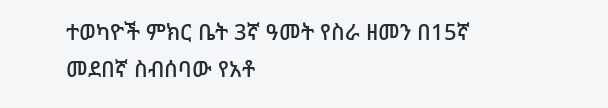ተወካዮች ምክር ቤት 3ኛ ዓመት የስራ ዘመን በ15ኛ መደበኛ ስብሰባው የአቶ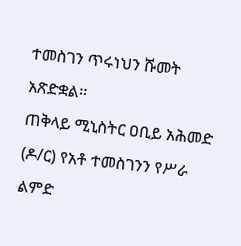ተመስገን ጥሩነህን ሹመት አጽድቋል፡፡
ጠቅላይ ሚኒስትር ዐቢይ አሕመድ (ዶ/ር) የአቶ ተመስገንን የሥራ ልምድ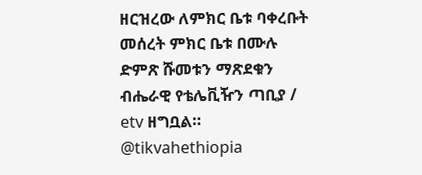ዘርዝረው ለምክር ቤቱ ባቀረቡት መሰረት ምክር ቤቱ በሙሉ ድምጽ ሹመቱን ማጽደቁን ብሔራዊ የቴሌቪዥን ጣቢያ / etv ዘግቧል።
@tikvahethiopia